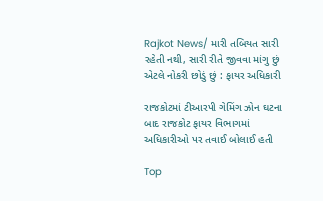Rajkot News/ મારી તબિયત સારી રહેતી નથી, સારી રીતે જીવવા માંગુ છું એટલે નોકરી છોડું છું : ફાયર અધિકારી

રાજકોટમાં ટીઆરપી ગેમિંગ ઝોન ઘટના બાદ રાજકોટ ફાયર વિભાગમાં અધિકારીઓ પર તવાઈ બોલાઈ હતી

Top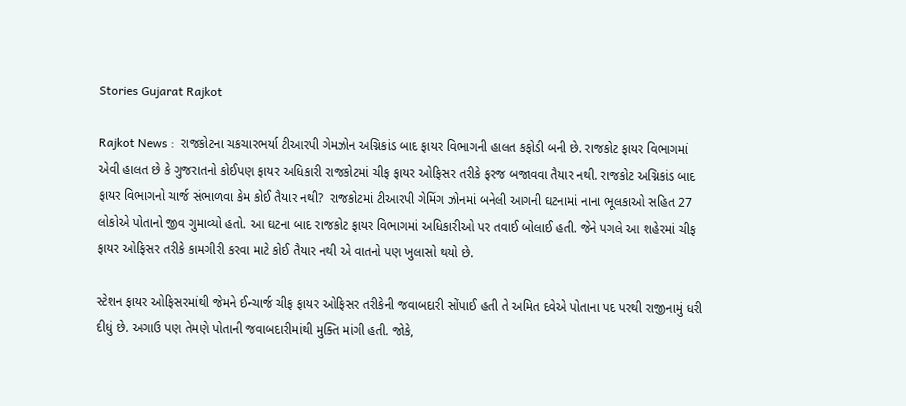Stories Gujarat Rajkot

Rajkot News :  રાજકોટના ચકચારભર્યા ટીઆરપી ગેમઝોન અગ્નિકાંડ બાદ ફાયર વિભાગની હાલત કફોડી બની છે. રાજકોટ ફાયર વિભાગમાં એવી હાલત છે કે ગુજરાતનો કોઈપણ ફાયર અધિકારી રાજકોટમાં ચીફ ફાયર ઓફિસર તરીકે ફરજ બજાવવા તૈયાર નથી. રાજકોટ અગ્નિકાંડ બાદ ફાયર વિભાગનો ચાર્જ સંભાળવા કેમ કોઈ તૈયાર નથી?  રાજકોટમાં ટીઆરપી ગેમિંગ ઝોનમાં બનેલી આગની ઘટનામાં નાના ભૂલકાઓ સહિત 27 લોકોએ પોતાનો જીવ ગુમાવ્યો હતો. આ ઘટના બાદ રાજકોટ ફાયર વિભાગમાં અધિકારીઓ પર તવાઈ બોલાઈ હતી. જેને પગલે આ શહેરમાં ચીફ ફાયર ઓફિસર તરીકે કામગીરી કરવા માટે કોઈ તૈયાર નથી એ વાતનો પણ ખુલાસો થયો છે.

સ્ટેશન ફાયર ઓફિસરમાંથી જેમને ઈન્ચાર્જ ચીફ ફાયર ઓફિસર તરીકેની જવાબદારી સોંપાઈ હતી તે અમિત દવેએ પોતાના પદ પરથી રાજીનામું ધરી દીધું છે. અગાઉ પણ તેમણે પોતાની જવાબદારીમાંથી મુક્તિ માંગી હતી. જોકે,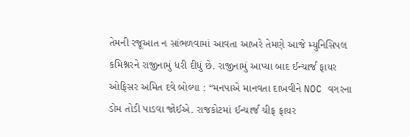તેમની રજૂઆત ન સાંભળવામાં આવતા આખરે તેમણે આજે મ્યુનિસિપલ કમિશ્નરને રાજીનામું ધરી દીધું છે. રાજીનામું આપ્યા બાદ ઈન્ચાર્જ ફાયર ઓફિસર અમિત દવે બોલ્યા : “મનપાએ માનવતા દાખવીને NOC વગરના ડોમ તોડી પાડવા જોઈએ. રાજકોટમાં ઈન્ચાર્જ ચીફ ફાયર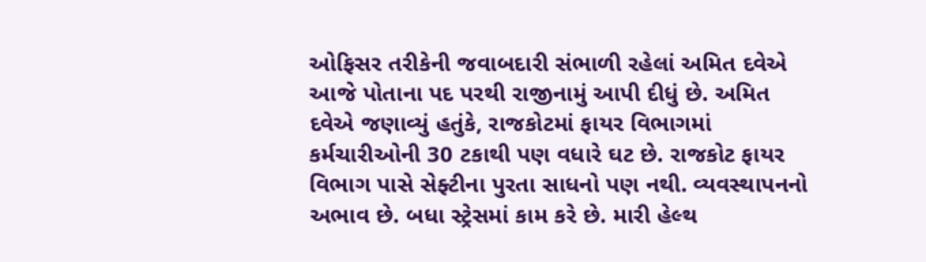ઓફિસર તરીકેની જવાબદારી સંભાળી રહેલાં અમિત દવેએ આજે પોતાના પદ પરથી રાજીનામું આપી દીધું છે. અમિત દવેએ જણાવ્યું હતુંકે, રાજકોટમાં ફાયર વિભાગમાં કર્મચારીઓની 30 ટકાથી પણ વધારે ઘટ છે. રાજકોટ ફાયર વિભાગ પાસે સેફ્ટીના પુરતા સાધનો પણ નથી. વ્યવસ્થાપનનો અભાવ છે. બધા સ્ટ્રેસમાં કામ કરે છે. મારી હેલ્થ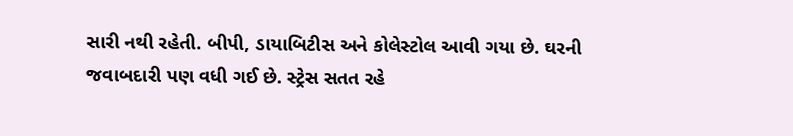સારી નથી રહેતી. બીપી, ડાયાબિટીસ અને કોલેસ્ટોલ આવી ગયા છે. ઘરની જવાબદારી પણ વધી ગઈ છે. સ્ટ્રેસ સતત રહે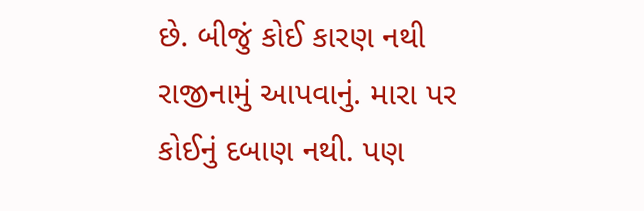છે. બીજું કોઈ કારણ નથી રાજીનામું આપવાનું. મારા પર કોઈનું દબાણ નથી. પણ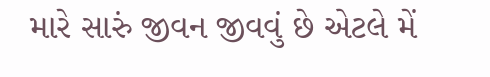મારે સારું જીવન જીવવું છે એટલે મેં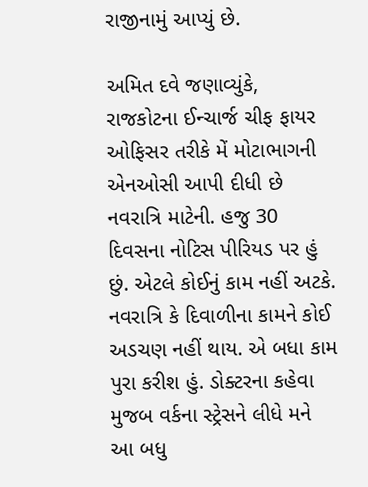રાજીનામું આપ્યું છે.

અમિત દવે જણાવ્યુંકે, રાજકોટના ઈન્ચાર્જ ચીફ ફાયર ઓફિસર તરીકે મેં મોટાભાગની એનઓસી આપી દીધી છે નવરાત્રિ માટેની. હજુ 30 દિવસના નોટિસ પીરિયડ પર હું છું. એટલે કોઈનું કામ નહીં અટકે. નવરાત્રિ કે દિવાળીના કામને કોઈ અડચણ નહીં થાય. એ બધા કામ પુરા કરીશ હું. ડોક્ટરના કહેવા મુજબ વર્કના સ્ટ્રેસને લીધે મને આ બધુ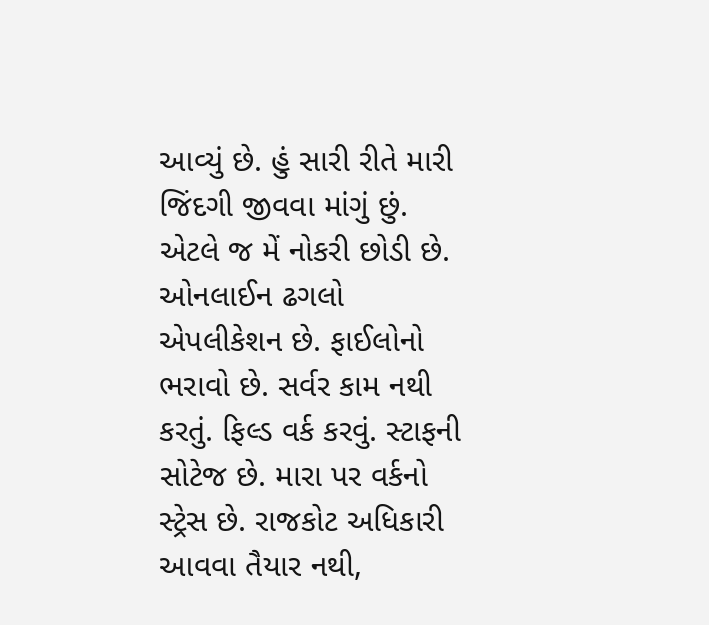આવ્યું છે. હું સારી રીતે મારી જિંદગી જીવવા માંગું છું. એટલે જ મેં નોકરી છોડી છે. ઓનલાઈન ઢગલો એપલીકેશન છે. ફાઈલોનો ભરાવો છે. સર્વર કામ નથી કરતું. ફિલ્ડ વર્ક કરવું. સ્ટાફની સોટેજ છે. મારા પર વર્કનો સ્ટ્રેસ છે. રાજકોટ અધિકારી આવવા તૈયાર નથી,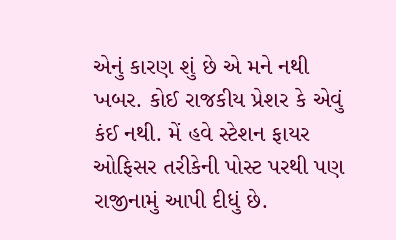એનું કારણ શું છે એ મને નથી ખબર. કોઈ રાજકીય પ્રેશર કે એવું કંઈ નથી. મેં હવે સ્ટેશન ફાયર ઓફિસર તરીકેની પોસ્ટ પરથી પણ રાજીનામું આપી દીધું છે.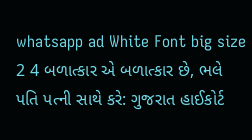whatsapp ad White Font big size 2 4 બળાત્કાર એ બળાત્કાર છે, ભલે પતિ પત્ની સાથે કરે: ગુજરાત હાઈકોર્ટ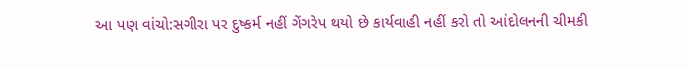આ પણ વાંચો:સગીરા પર દુષ્કર્મ નહીં ગેંગરેપ થયો છે કાર્યવાહી નહીં કરો તો આંદોલનની ચીમકી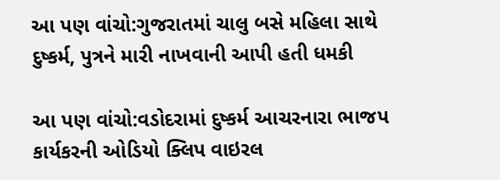આ પણ વાંચો:ગુજરાતમાં ચાલુ બસે મહિલા સાથે દુષ્કર્મ, પુત્રને મારી નાખવાની આપી હતી ધમકી

આ પણ વાંચો:વડોદરામાં દુષ્કર્મ આચરનારા ભાજપ કાર્યકરની ઓડિયો ક્લિપ વાઇરલ